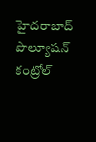హైదరాబాద్ పొల్యూషన్ కంట్రోల్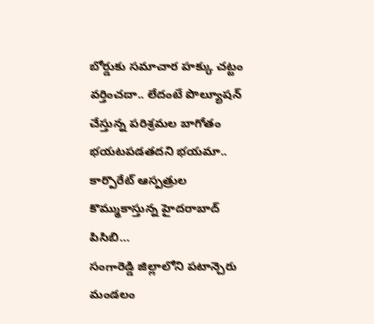బోర్డుకు సమాచార హక్కు చట్టం వర్తించదా.. లేదంటే పొల్యూషన్ చేస్తున్న పరిశ్రమల బాగోతం భయటపడతదని భయమా.. కార్పొరేట్ ఆస్పత్రుల కొమ్ముకాస్తున్న హైదరాబాద్ పిసిబి…
సంగారెడ్డి జిల్లాలోని పటాన్చెరు మండలం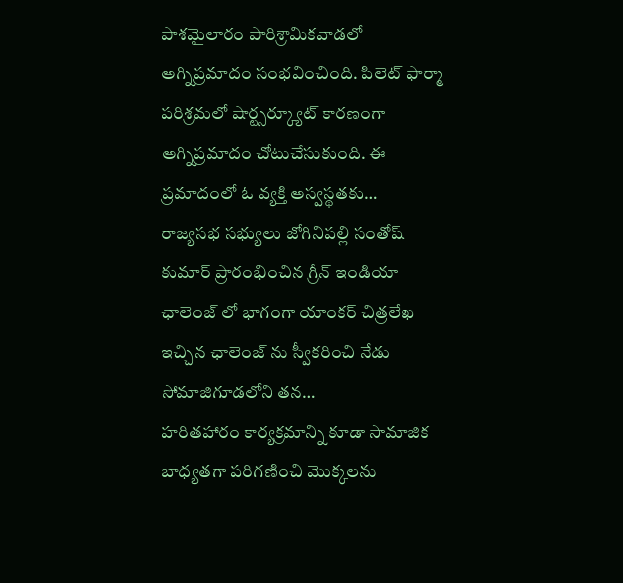పాశమైలారం పారిశ్రామికవాడలో అగ్నిప్రమాదం సంభవించింది. పిలెట్ ఫార్మా పరిశ్రమలో షార్ట్సర్క్యూట్ కారణంగా అగ్నిప్రమాదం చోటుచేసుకుంది. ఈ ప్రమాదంలో ఓ వ్యక్తి అస్వస్థతకు…
రాజ్యసభ సభ్యులు జోగినిపల్లి సంతోష్ కుమార్ ప్రారంభించిన గ్రీన్ ఇండియా ఛాలెంజ్ లో భాగంగా యాంకర్ చిత్రలేఖ ఇచ్చిన ఛాలెంజ్ ను స్వీకరించి నేడు సోమాజిగూడలోని తన…
హరితహారం కార్యక్రమాన్ని కూడా సామాజిక బాధ్యతగా పరిగణించి మొక్కలను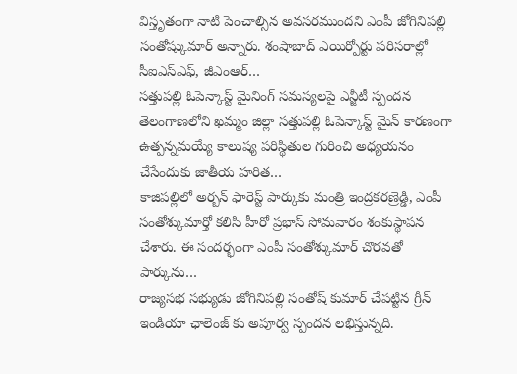విస్తృతంగా నాటి పెంచాల్సిన అవసరముందని ఎంపీ జోగినిపల్లి సంతోష్కుమార్ అన్నారు. శంషాబాద్ ఎయిర్పోర్టు పరిసరాల్లో సీఐఎస్ఎఫ్, జీఎంఆర్…
సత్తుపల్లి ఓపెన్కాస్ట్ మైనింగ్ సమస్యలపై ఎన్జీటీ స్పందన తెలంగాణలోని ఖమ్మం జిల్లా సత్తుపల్లి ఓపెన్కాస్ట్ మైన్ కారణంగా ఉత్పన్నమయ్యే కాలుష్య పరిస్థితుల గురించి అధ్యయనం చేసేందుకు జాతీయ హరిత…
కాజిపల్లిలో అర్బన్ ఫారెస్ట్ పార్కుకు మంత్రి ఇంద్రకరణ్రెడ్డి, ఎంపీ సంతోశ్కుమార్తో కలిసి హీరో ప్రభాస్ సోమవారం శంకుస్థాపన చేశారు. ఈ సందర్భంగా ఎంపీ సంతోశ్కుమార్ చొరవతో పార్కును…
రాజ్యసభ సభ్యుడు జోగినిపల్లి సంతోష్ కుమార్ చేపట్టిన గ్రీన్ ఇండియా ఛాలెంజ్ కు అపూర్వ స్పందన లభిస్తున్నది.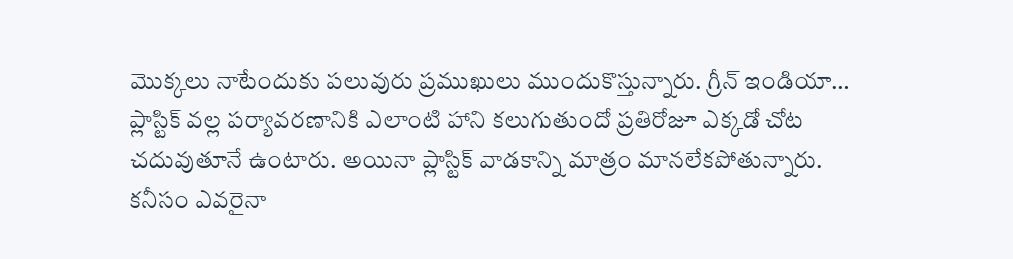మొక్కలు నాటేందుకు పలువురు ప్రముఖులు ముందుకొస్తున్నారు. గ్రీన్ ఇండియా…
ప్లాస్టిక్ వల్ల పర్యావరణానికి ఎలాంటి హాని కలుగుతుందో ప్రతిరోజూ ఎక్కడో చోట చదువుతూనే ఉంటారు. అయినా ప్లాస్టిక్ వాడకాన్ని మాత్రం మానలేకపోతున్నారు. కనీసం ఎవరైనా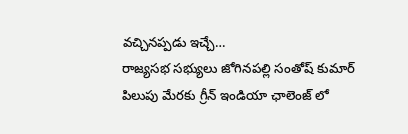వచ్చినప్పడు ఇచ్చే…
రాజ్యసభ సభ్యులు జోగినపల్లి సంతోష్ కుమార్ పిలుపు మేరకు గ్రీన్ ఇండియా ఛాలెంజ్ లో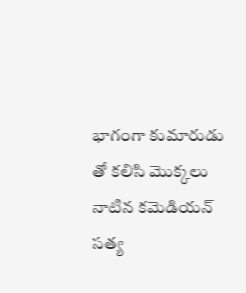భాగంగా కుమారుడు తో కలిసి మొక్కలు నాటిన కమెడియన్ సత్య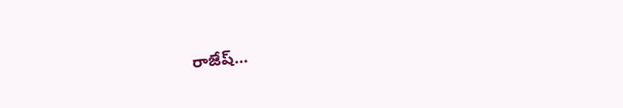రాజేష్…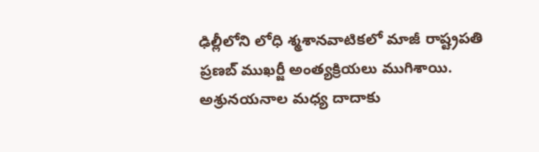ఢిల్లీలోని లోధి శ్మశానవాటికలో మాజీ రాష్ట్రపతి ప్రణబ్ ముఖర్జీ అంత్యక్రియలు ముగిశాయి. అశ్రునయనాల మధ్య దాదాకు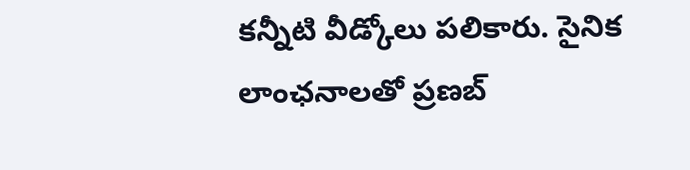కన్నీటి వీడ్కోలు పలికారు. సైనిక లాంఛనాలతో ప్రణబ్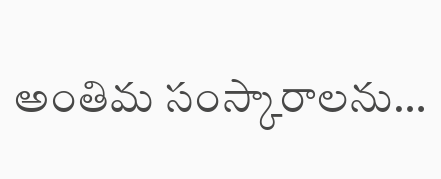అంతిమ సంస్కారాలను…